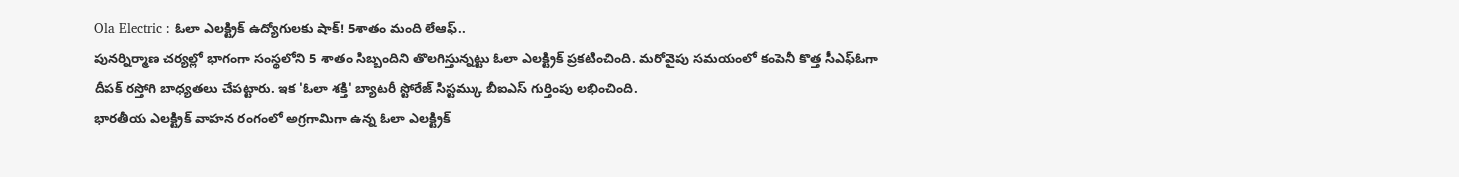Ola Electric : ఓలా ఎలక్ట్రిక్ ఉద్యోగులకు షాక్! 5శాతం మంది లేఆఫ్..
పునర్నిర్మాణ చర్యల్లో భాగంగా సంస్థలోని 5 శాతం సిబ్బందిని తొలగిస్తున్నట్టు ఓలా ఎలక్ట్రిక్ ప్రకటించింది. మరోవైపు సమయంలో కంపెనీ కొత్త సీఎఫ్ఓగా దీపక్ రస్తోగి బాధ్యతలు చేపట్టారు. ఇక 'ఓలా శక్తి' బ్యాటరీ స్టోరేజ్ సిస్టమ్కు బీఐఎస్ గుర్తింపు లభించింది.
భారతీయ ఎలక్ట్రిక్ వాహన రంగంలో అగ్రగామిగా ఉన్న ఓలా ఎలక్ట్రిక్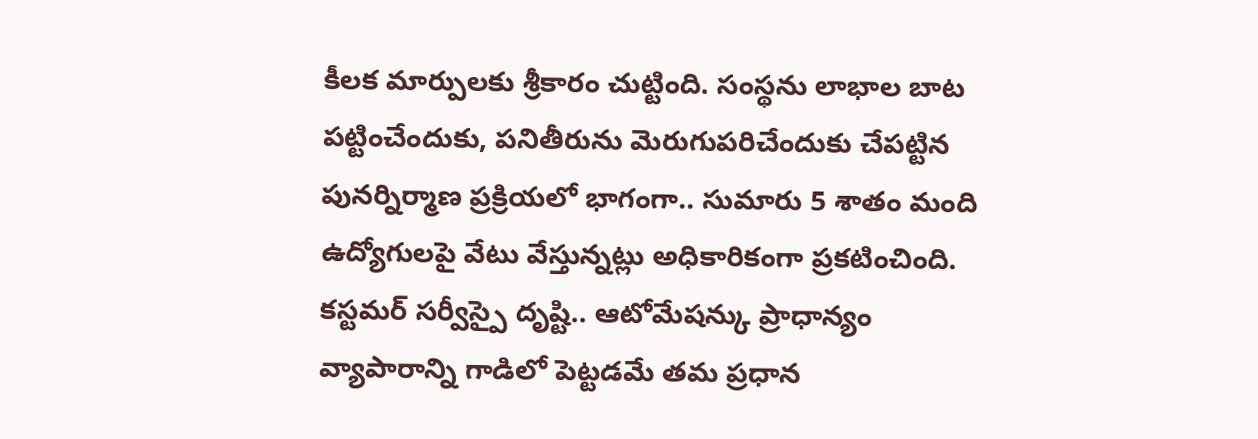కీలక మార్పులకు శ్రీకారం చుట్టింది. సంస్థను లాభాల బాట పట్టించేందుకు, పనితీరును మెరుగుపరిచేందుకు చేపట్టిన పునర్నిర్మాణ ప్రక్రియలో భాగంగా.. సుమారు 5 శాతం మంది ఉద్యోగులపై వేటు వేస్తున్నట్లు అధికారికంగా ప్రకటించింది.
కస్టమర్ సర్వీస్పై దృష్టి.. ఆటోమేషన్కు ప్రాధాన్యం
వ్యాపారాన్ని గాడిలో పెట్టడమే తమ ప్రధాన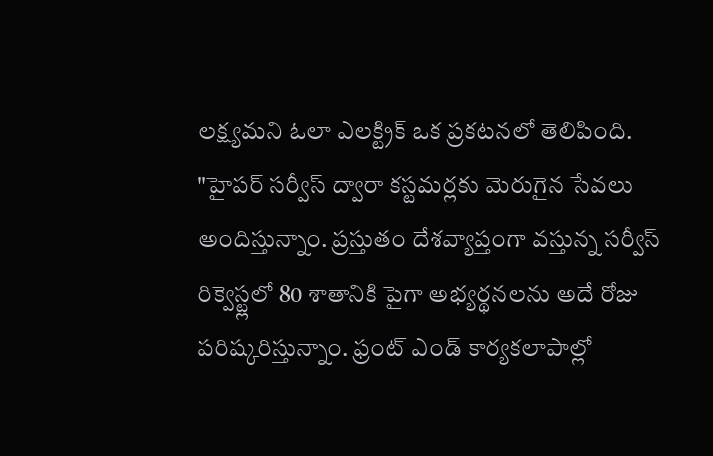లక్ష్యమని ఓలా ఎలక్ట్రిక్ ఒక ప్రకటనలో తెలిపింది. "హైపర్ సర్వీస్ ద్వారా కస్టమర్లకు మెరుగైన సేవలు అందిస్తున్నాం. ప్రస్తుతం దేశవ్యాప్తంగా వస్తున్న సర్వీస్ రిక్వెస్ట్లలో 80 శాతానికి పైగా అభ్యర్థనలను అదే రోజు పరిష్కరిస్తున్నాం. ఫ్రంట్ ఎండ్ కార్యకలాపాల్లో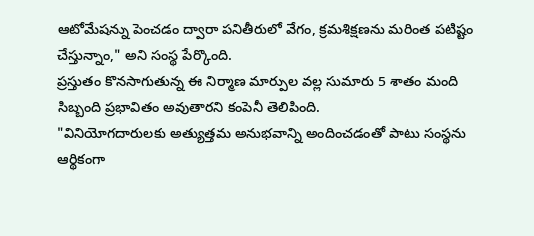ఆటోమేషన్ను పెంచడం ద్వారా పనితీరులో వేగం, క్రమశిక్షణను మరింత పటిష్టం చేస్తున్నాం," అని సంస్థ పేర్కొంది.
ప్రస్తుతం కొనసాగుతున్న ఈ నిర్మాణ మార్పుల వల్ల సుమారు 5 శాతం మంది సిబ్బంది ప్రభావితం అవుతారని కంపెనీ తెలిపింది.
"వినియోగదారులకు అత్యుత్తమ అనుభవాన్ని అందించడంతో పాటు సంస్థను ఆర్థికంగా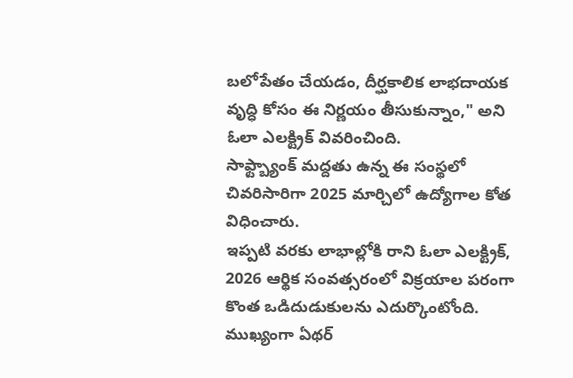బలోపేతం చేయడం, దీర్ఘకాలిక లాభదాయక వృద్ధి కోసం ఈ నిర్ణయం తీసుకున్నాం," అని ఓలా ఎలక్ట్రిక్ వివరించింది.
సాఫ్ట్బ్యాంక్ మద్దతు ఉన్న ఈ సంస్థలో చివరిసారిగా 2025 మార్చిలో ఉద్యోగాల కోత విధించారు.
ఇప్పటి వరకు లాభాల్లోకి రాని ఓలా ఎలక్ట్రిక్, 2026 ఆర్థిక సంవత్సరంలో విక్రయాల పరంగా కొంత ఒడిదుడుకులను ఎదుర్కొంటోంది. ముఖ్యంగా ఏథర్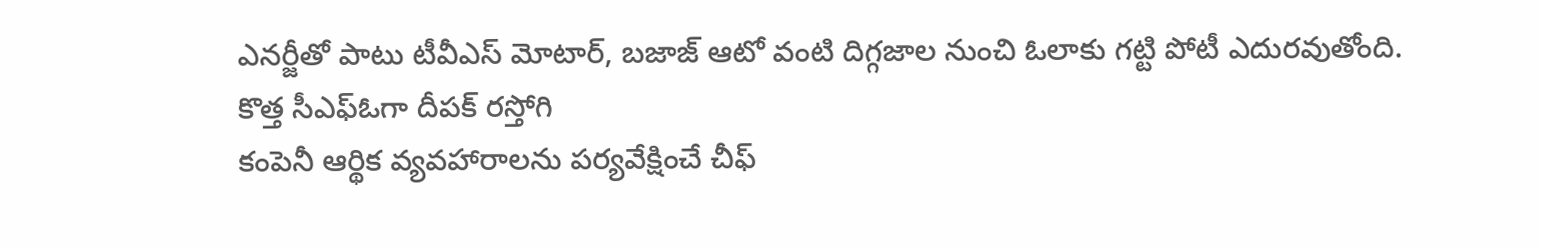ఎనర్జీతో పాటు టీవీఎస్ మోటార్, బజాజ్ ఆటో వంటి దిగ్గజాల నుంచి ఓలాకు గట్టి పోటీ ఎదురవుతోంది.
కొత్త సీఎఫ్ఓగా దీపక్ రస్తోగి
కంపెనీ ఆర్థిక వ్యవహారాలను పర్యవేక్షించే చీఫ్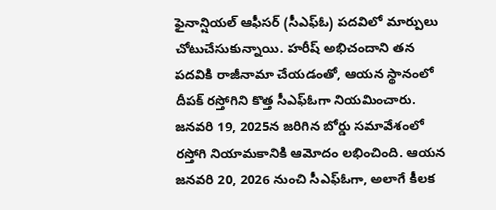ఫైనాన్షియల్ ఆఫీసర్ (సీఎఫ్ఓ) పదవిలో మార్పులు చోటుచేసుకున్నాయి. హరీష్ అభిచందాని తన పదవికి రాజీనామా చేయడంతో, ఆయన స్థానంలో దీపక్ రస్తోగిని కొత్త సీఎఫ్ఓగా నియమించారు. జనవరి 19, 2025న జరిగిన బోర్డు సమావేశంలో రస్తోగి నియామకానికి ఆమోదం లభించింది. ఆయన జనవరి 20, 2026 నుంచి సీఎఫ్ఓగా, అలాగే కీలక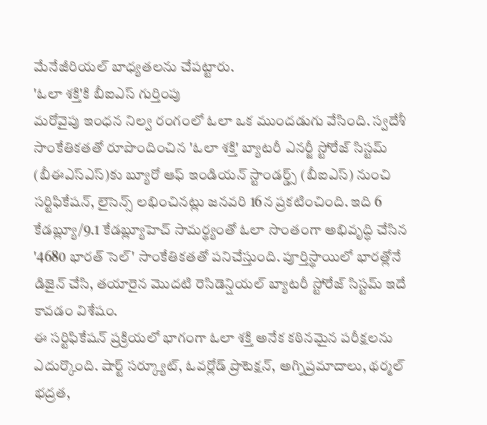మేనేజీరియల్ బాధ్యతలను చేపట్టారు.
'ఓలా శక్తి'కి బీఐఎస్ గుర్తింపు
మరోవైపు ఇంధన నిల్వ రంగంలో ఓలా ఒక ముందడుగు వేసింది. స్వదేశీ సాంకేతికతతో రూపొందించిన 'ఓలా శక్తి' బ్యాటరీ ఎనర్జీ స్టోరేజ్ సిస్టమ్ (బీఈఎస్ఎస్)కు బ్యూరో ఆఫ్ ఇండియన్ స్టాండర్డ్స్ (బీఐఎస్) నుంచి సర్టిఫికేషన్, లైసెన్స్ లభించినట్లు జనవరి 16న ప్రకటించింది. ఇది 6 కేడబ్ల్యూ/9.1 కేడబ్ల్యూహెచ్ సామర్థ్యంతో ఓలా సొంతంగా అభివృద్ధి చేసిన '4680 భారత్ సెల్' సాంకేతికతతో పనిచేస్తుంది. పూర్తిస్థాయిలో భారత్లోనే డిజైన్ చేసి, తయారైన మొదటి రెసిడెన్షియల్ బ్యాటరీ స్టోరేజ్ సిస్టమ్ ఇదే కావడం విశేషం.
ఈ సర్టిఫికేషన్ ప్రక్రియలో భాగంగా ఓలా శక్తి అనేక కఠినమైన పరీక్షలను ఎదుర్కొంది. షార్ట్ సర్క్యూట్, ఓవర్లోడ్ ప్రొటెక్షన్, అగ్నిప్రమాదాలు, థర్మల్ భద్రత,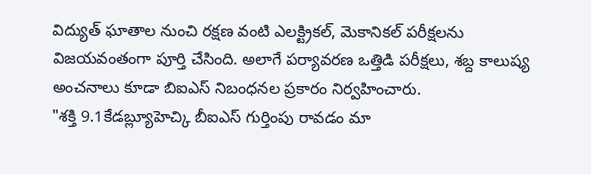విద్యుత్ ఘాతాల నుంచి రక్షణ వంటి ఎలక్ట్రికల్, మెకానికల్ పరీక్షలను విజయవంతంగా పూర్తి చేసింది. అలాగే పర్యావరణ ఒత్తిడి పరీక్షలు, శబ్ద కాలుష్య అంచనాలు కూడా బిఐఎస్ నిబంధనల ప్రకారం నిర్వహించారు.
"శక్తి 9.1కేడబ్ల్యూహెచ్కి బీఐఎస్ గుర్తింపు రావడం మా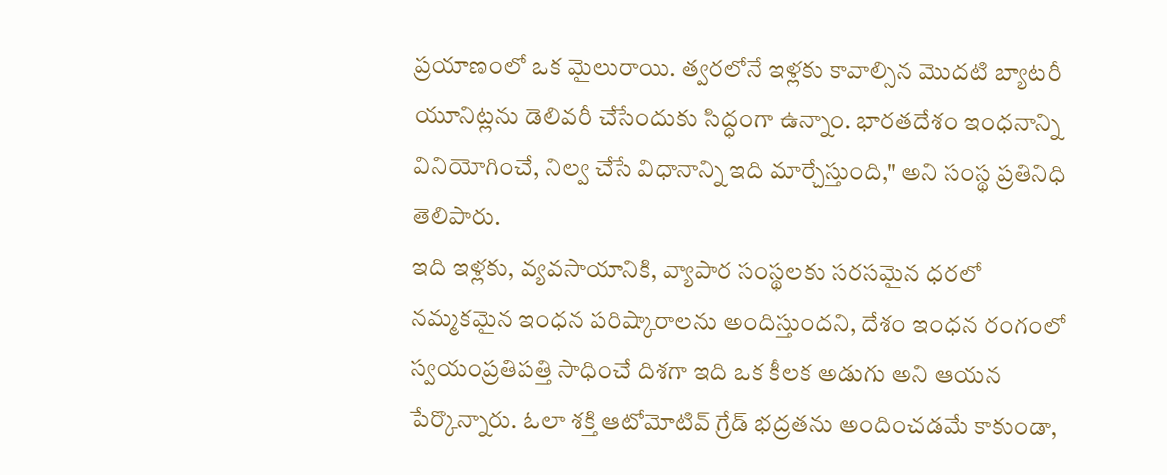ప్రయాణంలో ఒక మైలురాయి. త్వరలోనే ఇళ్లకు కావాల్సిన మొదటి బ్యాటరీ యూనిట్లను డెలివరీ చేసేందుకు సిద్ధంగా ఉన్నాం. భారతదేశం ఇంధనాన్ని వినియోగించే, నిల్వ చేసే విధానాన్ని ఇది మార్చేస్తుంది," అని సంస్థ ప్రతినిధి తెలిపారు.
ఇది ఇళ్లకు, వ్యవసాయానికి, వ్యాపార సంస్థలకు సరసమైన ధరలో నమ్మకమైన ఇంధన పరిష్కారాలను అందిస్తుందని, దేశం ఇంధన రంగంలో స్వయంప్రతిపత్తి సాధించే దిశగా ఇది ఒక కీలక అడుగు అని ఆయన పేర్కొన్నారు. ఓలా శక్తి ఆటోమోటివ్ గ్రేడ్ భద్రతను అందించడమే కాకుండా,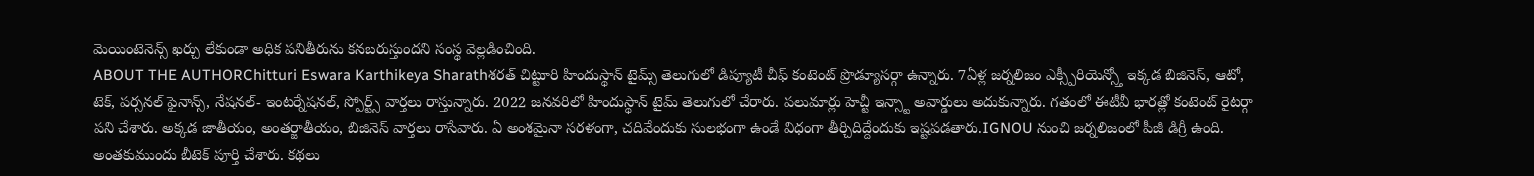మెయింటెనెన్స్ ఖర్చు లేకుండా అధిక పనితీరును కనబరుస్తుందని సంస్థ వెల్లడించింది.
ABOUT THE AUTHORChitturi Eswara Karthikeya Sharathశరత్ చిట్టూరి హిందుస్థాన్ టైమ్స్ తెలుగులో డిప్యూటీ చీఫ్ కంటెంట్ ప్రొడ్యూసర్గా ఉన్నారు. 7ఏళ్ల జర్నలిజం ఎక్స్పీరియెన్స్తో ఇక్కడ బిజినెస్, ఆటో, టెక్, పర్సనల్ ఫైనాన్స్, నేషనల్- ఇంటర్నేషనల్, స్పోర్ట్స్ వార్తలు రాస్తున్నారు. 2022 జనవరిలో హిందుస్థాన్ టైమ్ తెలుగులో చేరారు. పలుమార్లు హెచ్టీ ఇన్స్టా అవార్డులు అదుకున్నారు. గతంలో ఈటీవీ భారత్లో కంటెంట్ రైటర్గా పని చేశారు. అక్కడ జాతీయం, అంతర్జాతీయం, బిజినెస్ వార్తలు రాసేవారు. ఏ అంశమైనా సరళంగా, చదివేందుకు సులభంగా ఉండే విధంగా తీర్చిదిద్దేందుకు ఇష్టపడతారు.IGNOU నుంచి జర్నలిజంలో పీజీ డిగ్రీ ఉంది. అంతకుముందు బీటెక్ పూర్తి చేశారు. కథలు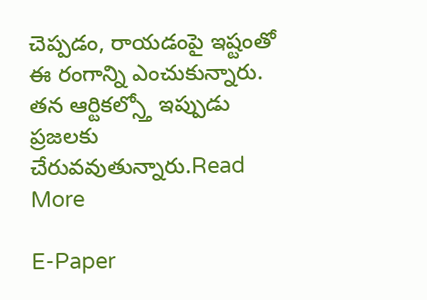చెప్పడం, రాయడంపై ఇష్టంతో ఈ రంగాన్ని ఎంచుకున్నారు. తన ఆర్టికల్స్తో ఇప్పుడు ప్రజలకు చేరువవుతున్నారు.Read More

E-Paper